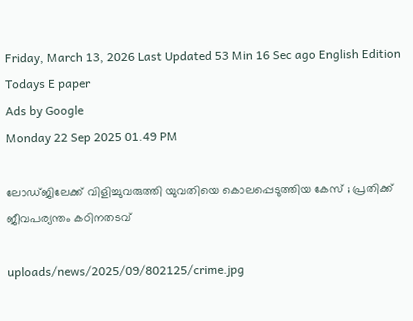Friday, March 13, 2026 Last Updated 53 Min 16 Sec ago English Edition
Todays E paper
Ads by Google
Monday 22 Sep 2025 01.49 PM

ലോഡ്ജിലേക്ക് വിളിച്ചുവരുത്തി യുവതിയെ കൊലപ്പെടുത്തിയ കേസ് ; പ്രതിക്ക് ജീവപര്യന്തം കഠിനതടവ്

uploads/news/2025/09/802125/crime.jpg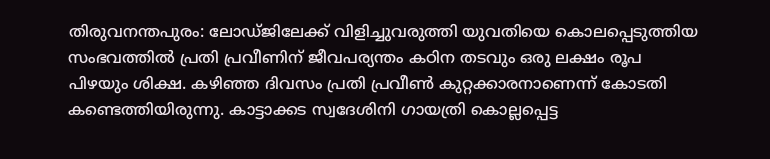തിരുവനന്തപുരം: ലോഡ്ജിലേക്ക് വിളിച്ചുവരുത്തി യുവതിയെ കൊലപ്പെടുത്തിയ സംഭവത്തില്‍ പ്രതി പ്രവീണിന് ജീവപര്യന്തം കഠിന തടവും ഒരു ലക്ഷം രൂപ പിഴയും ശിക്ഷ. കഴിഞ്ഞ ദിവസം പ്രതി പ്രവീണ്‍ കുറ്റക്കാരനാണെന്ന് കോടതി കണ്ടെത്തിയിരുന്നു. കാട്ടാക്കട സ്വദേശിനി ഗായത്രി കൊല്ലപ്പെട്ട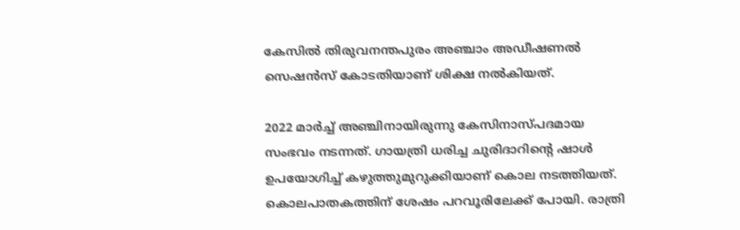കേസില്‍ തിരുവനന്തപുരം അഞ്ചാം അഡീഷണല്‍ സെഷന്‍സ് കോടതിയാണ് ശിക്ഷ നല്‍കിയത്.

2022 മാര്‍ച്ച് അഞ്ചിനായിരുന്നു കേസിനാസ്പദമായ സംഭവം നടന്നത്. ഗായത്രി ധരിച്ച ചുരിദാറിന്റെ ഷാള്‍ ഉപയോഗിച്ച് കഴുത്തുമുറുക്കിയാണ് കൊല നടത്തിയത്. കൊലപാതകത്തിന് ശേഷം പറവൂരിലേക്ക് പോയി. രാത്രി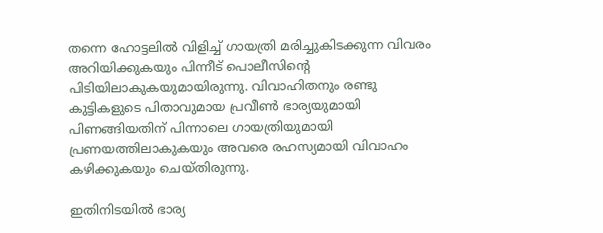തന്നെ ഹോട്ടലില്‍ വിളിച്ച് ഗായത്രി മരിച്ചുകിടക്കുന്ന വിവരം അറിയിക്കുകയും പിന്നീട് പൊലീസിന്റെ പിടിയിലാകുകയുമായിരുന്നു. വിവാഹിതനും രണ്ടു കുട്ടികളുടെ പിതാവുമായ പ്രവീണ്‍ ഭാര്യയുമായി പിണങ്ങിയതിന് പിന്നാലെ ഗായത്രിയുമായി പ്രണയത്തിലാകുകയും അവരെ രഹസ്യമായി വിവാഹം കഴിക്കുകയും ചെയ്തിരുന്നു.

ഇതിനിടയില്‍ ഭാര്യ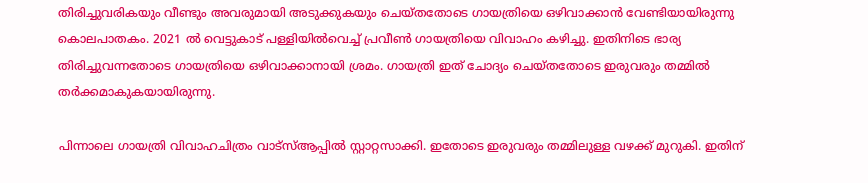തിരിച്ചുവരികയും വീണ്ടും അവരുമായി അടുക്കുകയും ചെയ്തതോടെ ഗായത്രിയെ ഒഴിവാക്കാന്‍ വേണ്ടിയായിരുന്നു കൊലപാതകം. 2021 ല്‍ വെട്ടുകാട് പള്ളിയില്‍വെച്ച് പ്രവീണ്‍ ഗായത്രിയെ വിവാഹം കഴിച്ചു. ഇതിനിടെ ഭാര്യ തിരിച്ചുവന്നതോടെ ഗായത്രിയെ ഒഴിവാക്കാനായി ശ്രമം. ഗായത്രി ഇത് ചോദ്യം ചെയ്തതോടെ ഇരുവരും തമ്മില്‍ തര്‍ക്കമാകുകയായിരുന്നു.

പിന്നാലെ ഗായത്രി വിവാഹചിത്രം വാട്സ്ആപ്പില്‍ സ്റ്റാറ്റസാക്കി. ഇതോടെ ഇരുവരും തമ്മിലുള്ള വഴക്ക് മുറുകി. ഇതിന്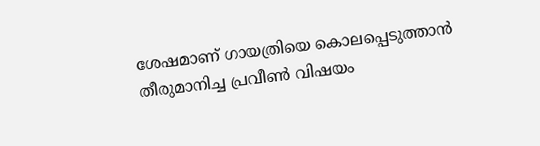ശേഷമാണ് ഗായത്രിയെ കൊലപ്പെടുത്താന്‍ തീരുമാനിച്ച പ്രവീണ്‍ വിഷയം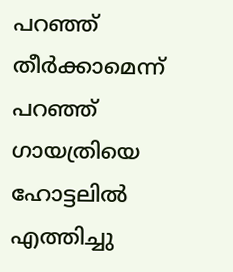പറഞ്ഞ് തീര്‍ക്കാമെന്ന് പറഞ്ഞ് ഗായത്രിയെ ഹോട്ടലില്‍ എത്തിച്ചു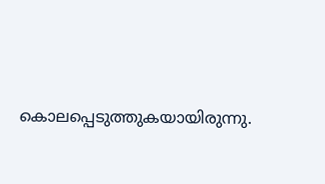കൊലപ്പെടുത്തുകയായിരുന്നു.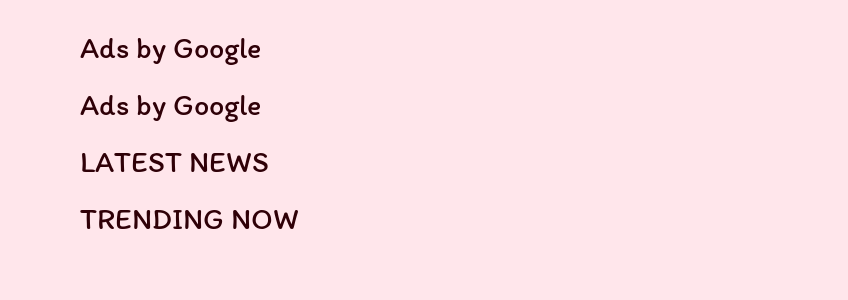Ads by Google
Ads by Google
LATEST NEWS
TRENDING NOW